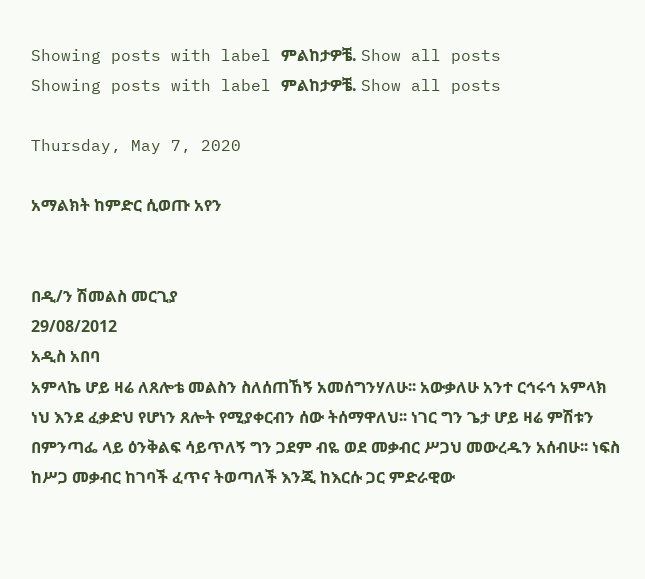Showing posts with label ምልከታዎቼ. Show all posts
Showing posts with label ምልከታዎቼ. Show all posts

Thursday, May 7, 2020

አማልክት ከምድር ሲወጡ አየን


በዲ/ን ሽመልስ መርጊያ
29/08/2012
አዲስ አበባ
አምላኬ ሆይ ዛሬ ለጸሎቴ መልስን ስለሰጠኸኝ አመሰግንሃለሁ፡፡ አውቃለሁ አንተ ርኅሩኅ አምላክ ነህ እንደ ፈቃድህ የሆነን ጸሎት የሚያቀርብን ሰው ትሰማዋለህ፡፡ ነገር ግን ጌታ ሆይ ዛሬ ምሽቱን በምንጣፌ ላይ ዕንቅልፍ ሳይጥለኝ ግን ጋደም ብዬ ወደ መቃብር ሥጋህ መውረዱን አሰብሁ፡፡ ነፍስ ከሥጋ መቃብር ከገባች ፈጥና ትወጣለች እንጂ ከእርሱ ጋር ምድራዊው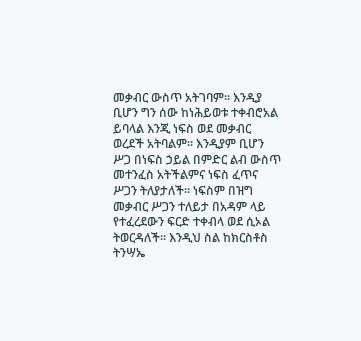መቃብር ውስጥ አትገባም፡፡ እንዲያ ቢሆን ግን ሰው ከነሕይወቱ ተቀብሮአል ይባላል እንጂ ነፍስ ወደ መቃብር ወረደች አትባልም፡፡ እንዲያም ቢሆን ሥጋ በነፍስ ኃይል በምድር ልብ ውስጥ መተንፈስ አትችልምና ነፍስ ፈጥና ሥጋን ትለያታለች፡፡ ነፍስም በዝግ መቃብር ሥጋን ተለይታ በአዳም ላይ የተፈረደውን ፍርድ ተቀብላ ወደ ሲኦል ትወርዳለች፡፡ እንዲህ ስል ከክርስቶስ ትንሣኤ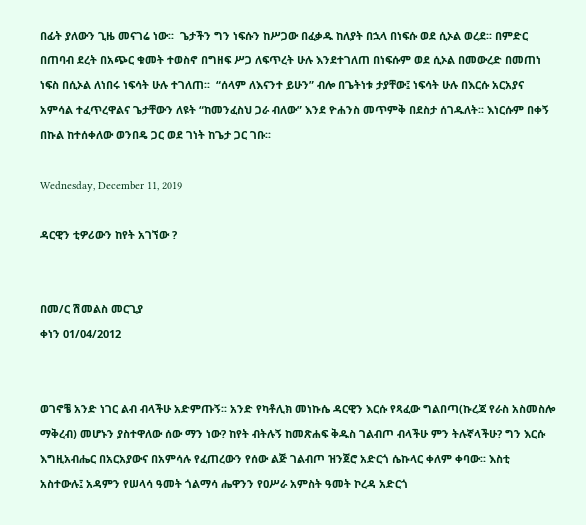በፊት ያለውን ጊዜ መናገሬ ነው፡፡  ጌታችን ግን ነፍሱን ከሥጋው በፈቃዱ ከለያት በኋላ በነፍሱ ወደ ሲኦል ወረደ፡፡ በምድር በጠባብ ደረት በአጭር ቁመት ተወስኖ በግዘፍ ሥጋ ለፍጥረት ሁሉ እንደተገለጠ በነፍሱም ወደ ሲኦል በመውረድ በመጠነ ነፍስ በሲኦል ለነበሩ ነፍሳት ሁሉ ተገለጠ፡፡  “ሰላም ለእናንተ ይሁን” ብሎ በጌትነቱ ታያቸው፤ ነፍሳት ሁሉ በእርሱ አርአያና አምሳል ተፈጥረዋልና ጌታቸውን ለዩት “ከመንፈስህ ጋራ ብለው” እንደ ዮሐንስ መጥምቅ በደስታ ሰገዱለት፡፡ እነርሱም በቀኝ በኩል ከተሰቀለው ወንበዴ ጋር ወደ ገነት ከጌታ ጋር ገቡ፡፡

Wednesday, December 11, 2019

ዳርዊን ቲዎሪውን ከየት አገኘው ?


በመ/ር ሽመልስ መርጊያ
ቀነን 01/04/2012


ወገኖቼ አንድ ነገር ልብ ብላችሁ አድምጡኝ፡፡ አንድ የካቶሊክ መነኩሴ ዳርዊን እርሱ የጻፈው ግልበጣ(ኩረጃ የራስ አስመስሎ ማቅረብ) መሆኑን ያስተዋለው ሰው ማን ነው? ከየት ብትሉኝ ከመጽሐፍ ቅዱስ ገልብጦ ብላችሁ ምን ትሉኛላችሁ? ግን እርሱ እግዚአብሔር በአርአያውና በአምሳሉ የፈጠረውን የሰው ልጅ ገልብጦ ዝንጀሮ አድርጎ ሴኩላር ቀለም ቀባው፡፡ እስቲ አስተውሉ፤ አዳምን የሠላሳ ዓመት ጎልማሳ ሔዋንን የዐሥራ አምስት ዓመት ኮረዳ አድርጎ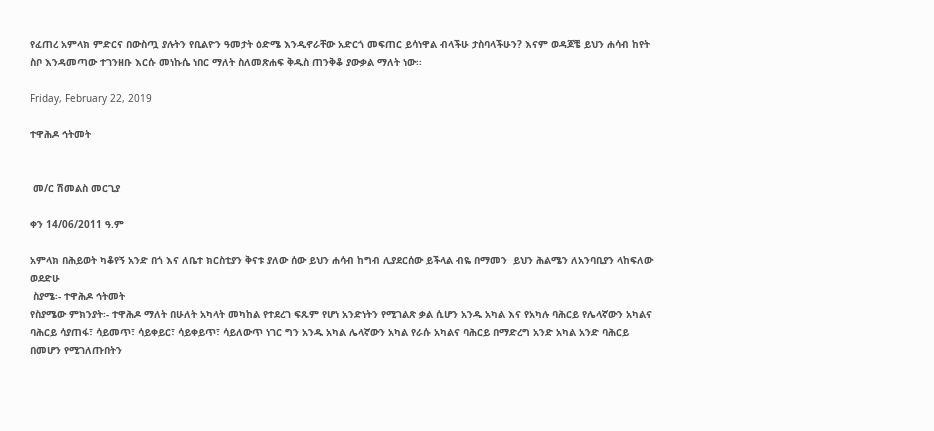የፈጠረ አምላክ ምድርና በውስጧ ያሉትን የቢልዮን ዓመታት ዕድሜ እንዲኖራቸው አድርጎ መፍጠር ይሳነዋል ብላችሁ ታስባላችሁን? እናም ወዳጆቼ ይህን ሐሳብ ከየት ስቦ እንዳመጣው ተገንዘቡ እርሱ መነኩሴ ነበር ማለት ስለመጽሐፍ ቅዱስ ጠንቅቆ ያውቃል ማለት ነው፡፡

Friday, February 22, 2019

ተዋሕዶ ኅትመት


 መ/ር ሽመልስ መርጊያ

ቀን 14/06/2011 ዓ.ም

አምላክ በሕይወት ካቆየኝ አንድ በጎ እና ለቤተ ክርስቲያን ቅናቱ ያለው ሰው ይህን ሐሳብ ከግብ ሊያደርሰው ይችላል ብዬ በማመን  ይህን ሕልሜን ለአንባቢያን ላከፍለው ወደድሁ
 ስያሜ፡- ተዋሕዶ ኅትመት
የስያሜው ምክንያት፡- ተዋሕዶ ማለት በሁለት አካላት መካከል የተደረገ ፍጹም የሆነ አንድነትን የሚገልጽ ቃል ሲሆን አንዱ አካል እና የአካሉ ባሕርይ የሌላኛውን አካልና ባሕርይ ሳያጠፋ፣ ሳይመጥ፣ ሳይቀይር፣ ሳይቀይጥ፣ ሳይለውጥ ነገር ግን አንዱ አካል ሌላኛውን አካል የራሱ አካልና ባሕርይ በማድረግ አንድ አካል አንድ ባሕርይ በመሆን የሚገለጡበትን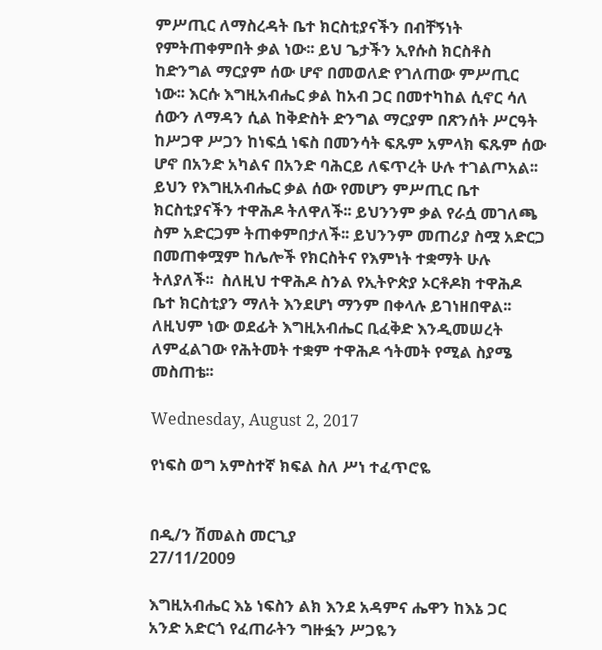ምሥጢር ለማስረዳት ቤተ ክርስቲያናችን በብቸኝነት የምትጠቀምበት ቃል ነው፡፡ ይህ ጌታችን ኢየሱስ ክርስቶስ ከድንግል ማርያም ሰው ሆኖ በመወለድ የገለጠው ምሥጢር ነው፡፡ እርሱ እግዚአብሔር ቃል ከአብ ጋር በመተካከል ሲኖር ሳለ ሰውን ለማዳን ሲል ከቅድስት ድንግል ማርያም በጽንሰት ሥርዓት ከሥጋዋ ሥጋን ከነፍሷ ነፍስ በመንሳት ፍጹም አምላክ ፍጹም ሰው ሆኖ በአንድ አካልና በአንድ ባሕርይ ለፍጥረት ሁሉ ተገልጦአል፡፡ ይህን የእግዚአብሔር ቃል ሰው የመሆን ምሥጢር ቤተ ክርስቲያናችን ተዋሕዶ ትለዋለች፡፡ ይህንንም ቃል የራሷ መገለጫ ስም አድርጋም ትጠቀምበታለች፡፡ ይህንንም መጠሪያ ስሟ አድርጋ በመጠቀሟም ከሌሎች የክርስትና የእምነት ተቋማት ሁሉ ትለያለች፡፡  ስለዚህ ተዋሕዶ ስንል የኢትዮጵያ ኦርቶዶክ ተዋሕዶ ቤተ ክርስቲያን ማለት እንደሆነ ማንም በቀላሉ ይገነዘበዋል፡፡ ለዚህም ነው ወደፊት እግዚአብሔር ቢፈቅድ እንዲመሠረት ለምፈልገው የሕትመት ተቋም ተዋሕዶ ኅትመት የሚል ስያሜ መስጠቴ፡፡

Wednesday, August 2, 2017

የነፍስ ወግ አምስተኛ ክፍል ስለ ሥነ ተፈጥሮዬ


በዲ/ን ሽመልስ መርጊያ
27/11/2009

እግዚአብሔር እኔ ነፍስን ልክ እንደ አዳምና ሔዋን ከእኔ ጋር አንድ አድርጎ የፈጠራትን ግዙፏን ሥጋዬን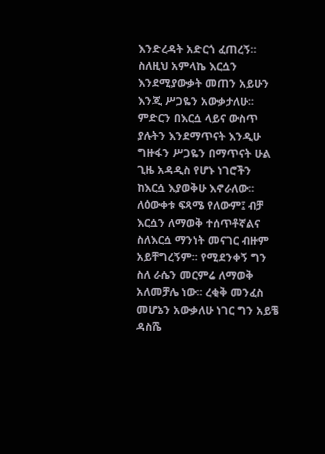እንድረዳት አድርጎ ፈጠረኝ። ስለዚህ አምላኬ እርሷን እንደሚያውቃት መጠን አይሁን እንጂ ሥጋዬን አውቃታለሁ፡፡ ምድርን በእርሷ ላይና ውስጥ ያሉትን እንደማጥናት እንዲሁ ግዙፋን ሥጋዬን በማጥናት ሁል ጊዜ አዳዲስ የሆኑ ነገሮችን ከእርሷ እያወቅሁ እኖራለው፡፡ ለዕውቀቱ ፍጻሜ የለውም፤ ብቻ እርሷን ለማወቅ ተሰጥቶኛልና ስለእርሷ ማንነት መናገር ብዙም አይቸግረኝም፡፡ የሚደንቀኝ ግን ስለ ራሴን መርምሬ ለማወቅ አለመቻሌ ነው፡፡ ረቂቅ መንፈስ መሆኔን አውቃለሁ ነገር ግን አይቼ ዳስሼ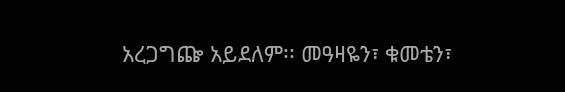አረጋግጬ አይደለም፡፡ መዓዛዬን፣ ቁመቴን፣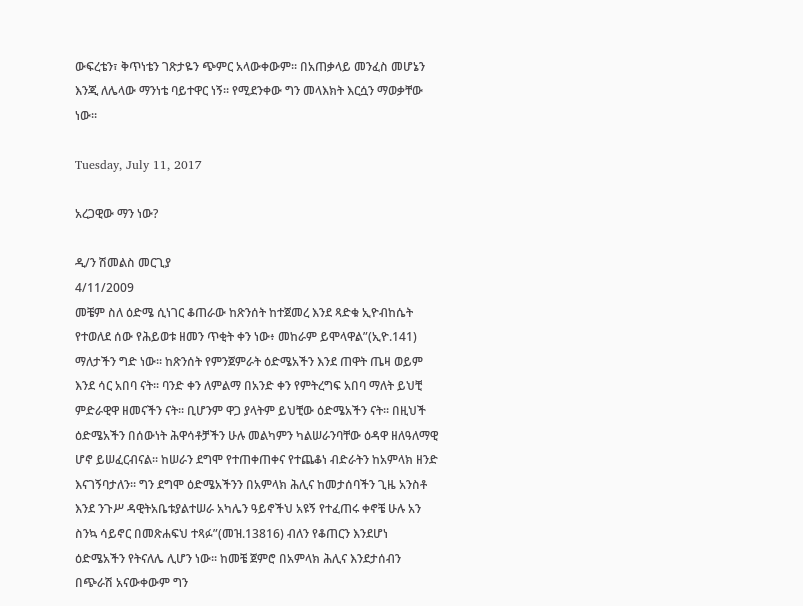ውፍረቴን፣ ቅጥነቴን ገጽታዬን ጭምር አላውቀውም፡፡ በአጠቃላይ መንፈስ መሆኔን እንጂ ለሌላው ማንነቴ ባይተዋር ነኝ፡፡ የሚደንቀው ግን መላእክት እርሷን ማወቃቸው ነው፡፡

Tuesday, July 11, 2017

አረጋዊው ማን ነው?

ዲ/ን ሽመልስ መርጊያ
4/11/2009
መቼም ስለ ዕድሜ ሲነገር ቆጠራው ከጽንሰት ከተጀመረ እንደ ጻድቁ ኢዮብከሴት የተወለደ ሰው የሕይወቱ ዘመን ጥቂት ቀን ነው፥ መከራም ይሞላዋል”(ኢዮ.141) ማለታችን ግድ ነው፡፡ ከጽንሰት የምንጀምራት ዕድሜአችን እንደ ጠዋት ጤዛ ወይም እንደ ሳር አበባ ናት፡፡ ባንድ ቀን ለምልማ በአንድ ቀን የምትረግፍ አበባ ማለት ይህቺ ምድራዊዋ ዘመናችን ናት፡፡ ቢሆንም ዋጋ ያላትም ይህቺው ዕድሜአችን ናት፡፡ በዚህች ዕድሜአችን በሰውነት ሕዋሳቶቻችን ሁሉ መልካምን ካልሠራንባቸው ዕዳዋ ዘለዓለማዊ ሆኖ ይሠፈርብናል፡፡ ከሠራን ደግሞ የተጠቀጠቀና የተጨቆነ ብድራትን ከአምላክ ዘንድ እናገኝባታለን፡፡ ግን ደግሞ ዕድሜአችንን በአምላክ ሕሊና ከመታሰባችን ጊዜ አንስቶ እንደ ንጉሥ ዳዊትአቤቱያልተሠራ አካሌን ዓይኖችህ አዩኝ የተፈጠሩ ቀኖቼ ሁሉ አን ስንኳ ሳይኖር በመጽሐፍህ ተጻፉ”(መዝ.13816) ብለን የቆጠርን እንደሆነ ዕድሜአችን የትናለሌ ሊሆን ነው፡፡ ከመቼ ጀምሮ በአምላክ ሕሊና እንደታሰብን በጭራሽ አናውቀውም ግን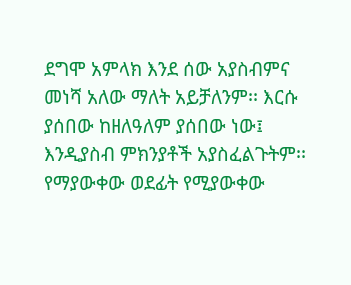ደግሞ አምላክ እንደ ሰው አያስብምና መነሻ አለው ማለት አይቻለንም፡፡ እርሱ ያሰበው ከዘለዓለም ያሰበው ነው፤ እንዲያስብ ምክንያቶች አያስፈልጉትም፡፡ የማያውቀው ወደፊት የሚያውቀው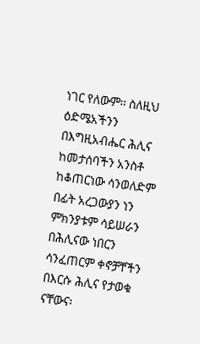ነገር የለውም፡፡ ስለዚህ ዕድሜአችንን በእግዚአብሔር ሕሊና ከመታሰባችን አንስቶ ከቆጠርነው ሳንወለድም በፊት አረጋውያን ነን ምክንያቱም ሳይሠራን በሕሊናው ነበርን ሳንፈጠርም ቀኖቻቸችን በእርሱ ሕሊና የታወቁ ናቸውና፡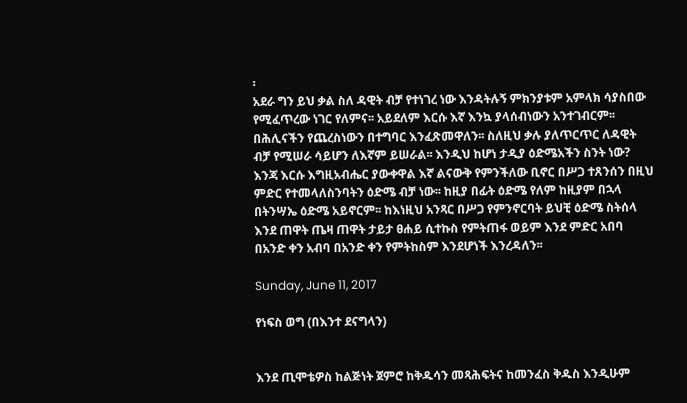፡
አደራ ግን ይህ ቃል ስለ ዳዊት ብቻ የተነገረ ነው እንዳትሉኝ ምክንያቱም አምላክ ሳያስበው የሚፈጥረው ነገር የለምና፡፡ አይደለም እርሱ እኛ እንኳ ያላሰብነውን አንተገብርም፡፡ በሕሊናችን የጨረስነውን በተግባር እንፈጽመዋለን፡፡ ስለዚህ ቃሉ ያለጥርጥር ለዳዊት ብቻ የሚሠራ ሳይሆን ለእኛም ይሠራል፡፡ እንዲህ ከሆነ ታዲያ ዕድሜአችን ስንት ነው? እንጃ እርሱ እግዚአብሔር ያውቀዋል እኛ ልናውቅ የምንችለው ቢኖር በሥጋ ተጸንሰን በዚህ ምድር የተመላለስንባትን ዕድሜ ብቻ ነው፡፡ ከዚያ በፊት ዕድሜ የለም ከዚያም በኋላ በትንሣኤ ዕድሜ አይኖርም፡፡ ከእነዚህ አንጻር በሥጋ የምንኖርባት ይህቺ ዕድሜ ስትሰላ እንደ ጠዋት ጤዛ ጠዋት ታይታ ፀሐይ ሲተኩስ የምትጠፋ ወይም እንደ ምድር አበባ በአንድ ቀን አብባ በአንድ ቀን የምትከስም እንደሆነች እንረዳለን፡፡

Sunday, June 11, 2017

የነፍስ ወግ (በእንተ ደናግላን)


እንደ ጢሞቴዎስ ከልጅነት ጀምሮ ከቅዱሳን መጻሕፍትና ከመንፈስ ቅዱስ እንዲሁም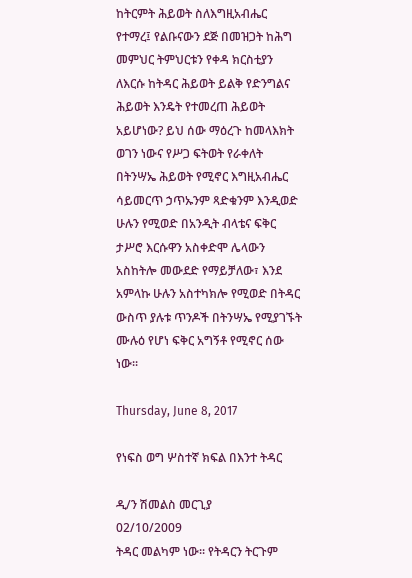ከትርምት ሕይወት ስለእግዚአብሔር የተማረ፤ የልቡናውን ደጅ በመዝጋት ከሕግ መምህር ትምህርቱን የቀዳ ክርስቲያን ለእርሱ ከትዳር ሕይወት ይልቅ የድንግልና ሕይወት እንዴት የተመረጠ ሕይወት አይሆነው? ይህ ሰው ማዕረጉ ከመላእክት ወገን ነውና የሥጋ ፍትወት የራቀለት በትንሣኤ ሕይወት የሚኖር እግዚአብሔር ሳይመርጥ ኃጥኡንም ጻድቁንም እንዲወድ ሁሉን የሚወድ በአንዲት ብላቴና ፍቅር ታሥሮ እርሱዋን አስቀድሞ ሌላውን አስከትሎ መውደድ የማይቻለው፣ እንደ አምላኩ ሁሉን አስተካክሎ የሚወድ በትዳር ውስጥ ያሉቱ ጥንዶች በትንሣኤ የሚያገኙት ሙሉዕ የሆነ ፍቅር አግኝቶ የሚኖር ሰው ነው፡፡

Thursday, June 8, 2017

የነፍስ ወግ ሦስተኛ ክፍል በእንተ ትዳር

ዲ/ን ሽመልስ መርጊያ
02/10/2009
ትዳር መልካም ነው፡፡ የትዳርን ትርጉም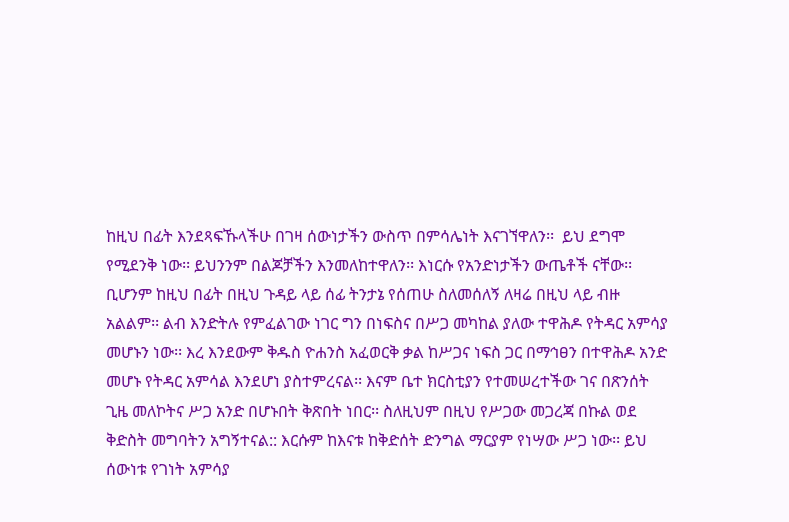ከዚህ በፊት እንደጻፍኹላችሁ በገዛ ሰውነታችን ውስጥ በምሳሌነት እናገኘዋለን፡፡  ይህ ደግሞ የሚደንቅ ነው፡፡ ይህንንም በልጆቻችን እንመለከተዋለን፡፡ እነርሱ የአንድነታችን ውጤቶች ናቸው፡፡ ቢሆንም ከዚህ በፊት በዚህ ጉዳይ ላይ ሰፊ ትንታኔ የሰጠሁ ስለመሰለኝ ለዛሬ በዚህ ላይ ብዙ አልልም፡፡ ልብ እንድትሉ የምፈልገው ነገር ግን በነፍስና በሥጋ መካከል ያለው ተዋሕዶ የትዳር አምሳያ መሆኑን ነው፡፡ እረ እንደውም ቅዱስ ዮሐንስ አፈወርቅ ቃል ከሥጋና ነፍስ ጋር በማኅፀን በተዋሕዶ አንድ መሆኑ የትዳር አምሳል እንደሆነ ያስተምረናል፡፡ እናም ቤተ ክርስቲያን የተመሠረተችው ገና በጽንሰት ጊዜ መለኮትና ሥጋ አንድ በሆኑበት ቅጽበት ነበር፡፡ ስለዚህም በዚህ የሥጋው መጋረጃ በኩል ወደ ቅድስት መግባትን አግኝተናል:: እርሱም ከእናቱ ከቅድሰት ድንግል ማርያም የነሣው ሥጋ ነው፡፡ ይህ ሰውነቱ የገነት አምሳያ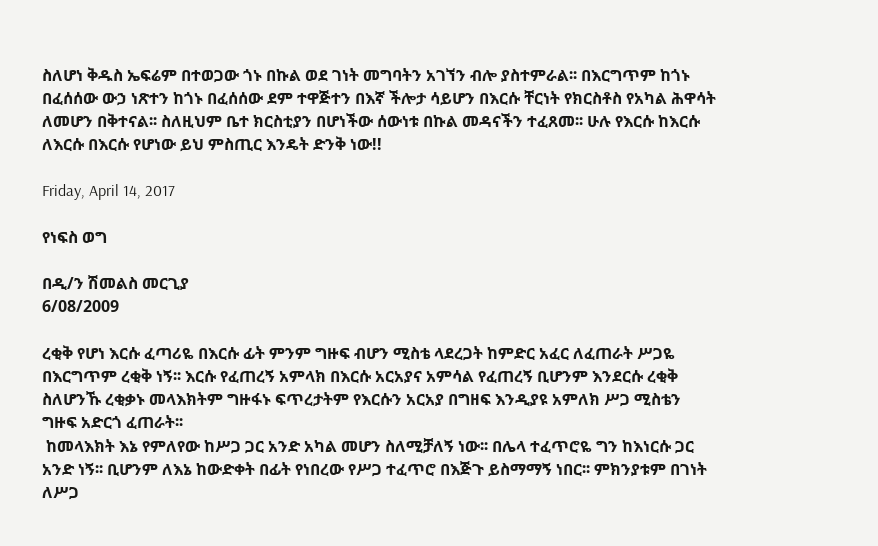ስለሆነ ቅዱስ ኤፍሬም በተወጋው ጎኑ በኩል ወደ ገነት መግባትን አገኘን ብሎ ያስተምራል፡፡ በእርግጥም ከጎኑ በፈሰሰው ውኃ ነጽተን ከጎኑ በፈሰሰው ደም ተዋጅተን በእኛ ችሎታ ሳይሆን በእርሱ ቸርነት የክርስቶስ የአካል ሕዋሳት ለመሆን በቅተናል፡፡ ስለዚህም ቤተ ክርስቲያን በሆነችው ሰውነቱ በኩል መዳናችን ተፈጸመ፡፡ ሁሉ የእርሱ ከእርሱ ለእርሱ በእርሱ የሆነው ይህ ምስጢር እንዴት ድንቅ ነው!!

Friday, April 14, 2017

የነፍስ ወግ

በዲ/ን ሽመልስ መርጊያ
6/08/2009

ረቂቅ የሆነ እርሱ ፈጣሪዬ በእርሱ ፊት ምንም ግዙፍ ብሆን ሚስቴ ላደረጋት ከምድር አፈር ለፈጠራት ሥጋዬ በእርግጥም ረቂቅ ነኝ፡፡ እርሱ የፈጠረኝ አምላክ በእርሱ አርአያና አምሳል የፈጠረኝ ቢሆንም እንደርሱ ረቂቅ ስለሆንኹ ረቂቃኑ መላእክትም ግዙፋኑ ፍጥረታትም የእርሱን አርአያ በግዘፍ እንዲያዩ አምለክ ሥጋ ሚስቴን ግዙፍ አድርጎ ፈጠራት፡፡
 ከመላእክት እኔ የምለየው ከሥጋ ጋር አንድ አካል መሆን ስለሚቻለኝ ነው፡፡ በሌላ ተፈጥሮዬ ግን ከእነርሱ ጋር አንድ ነኝ፡፡ ቢሆንም ለእኔ ከውድቀት በፊት የነበረው የሥጋ ተፈጥሮ በእጅጉ ይስማማኝ ነበር፡፡ ምክንያቱም በገነት ለሥጋ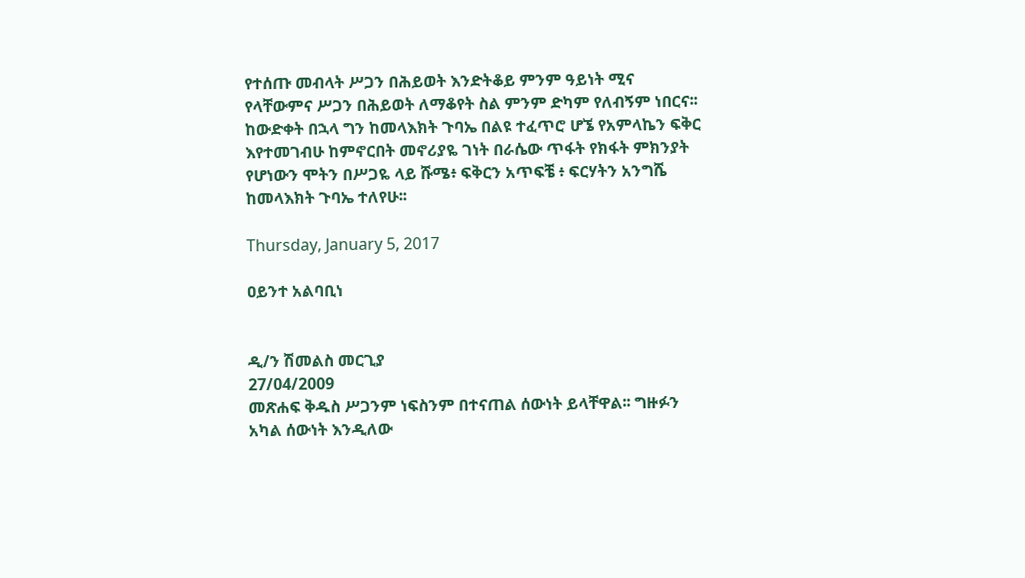የተሰጡ መብላት ሥጋን በሕይወት እንድትቆይ ምንም ዓይነት ሚና የላቸውምና ሥጋን በሕይወት ለማቆየት ስል ምንም ድካም የለብኝም ነበርና፡፡ ከውድቀት በኋላ ግን ከመላእክት ጉባኤ በልዩ ተፈጥሮ ሆኜ የአምላኬን ፍቅር እየተመገብሁ ከምኖርበት መኖሪያዬ ገነት በራሴው ጥፋት የክፋት ምክንያት የሆነውን ሞትን በሥጋዬ ላይ ሹሜ፥ ፍቅርን አጥፍቼ ፥ ፍርሃትን አንግሼ ከመላእክት ጉባኤ ተለየሁ፡፡

Thursday, January 5, 2017

ዐይንተ አልባቢነ


ዲ/ን ሽመልስ መርጊያ
27/04/2009
መጽሐፍ ቅዱስ ሥጋንም ነፍስንም በተናጠል ሰውነት ይላቸዋል፡፡ ግዙፉን አካል ሰውነት እንዲለው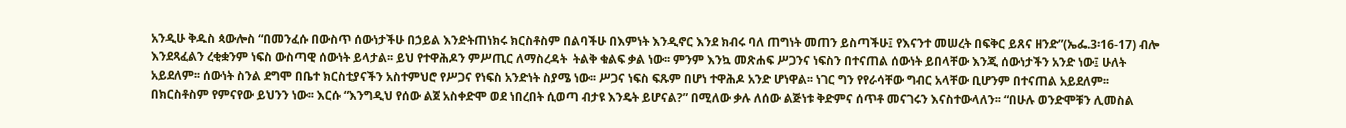አንዲሁ ቅዱስ ጳውሎስ “በመንፈሱ በውስጥ ሰውነታችሁ በኃይል እንድትጠነክሩ ክርስቶስም በልባችሁ በእምነት እንዲኖር እንደ ክብሩ ባለ ጠግነት መጠን ይስጣችሁ፤ የእናንተ መሠረት በፍቅር ይጸና ዘንድ”(ኤፌ.3፡16-17) ብሎ እንደጻፈልን ረቂቋንም ነፍስ ውስጣዊ ሰውነት ይላታል፡፡ ይህ የተዋሕዶን ምሥጢር ለማስረዳት  ትልቅ ቁልፍ ቃል ነው፡፡ ምንም እንኳ መጽሐፍ ሥጋንና ነፍስን በተናጠል ሰውነት ይበላቸው እንጂ ሰውነታችን አንድ ነው፤ ሁለት አይደለም፡፡ ሰውነት ስንል ደግሞ በቤተ ክርስቲያናችን አስተምህሮ የሥጋና የነፍስ አንድነት ስያሜ ነው፡፡ ሥጋና ነፍስ ፍጹም በሆነ ተዋሕዶ አንድ ሆነዋል፡፡ ነገር ግን የየራሳቸው ግብር አላቸው ቢሆንም በተናጠል አይደለም፡፡
በክርስቶስም የምናየው ይህንን ነው፡፡ እርሱ “እንግዲህ የሰው ልጀ አስቀድሞ ወደ ነበረበት ሲወጣ ብታዩ እንዴት ይሆናል?” በሚለው ቃሉ ለሰው ልጅነቱ ቅድምና ሰጥቶ መናገሩን እናስተውላለን፡፡ “በሁሉ ወንድሞቹን ሊመስል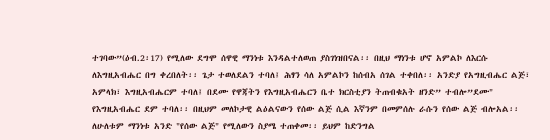ተገባው”(ዕብ.2፡17) የሚለው ደግሞ ሰዋዊ ማንነቱ እንዳልተለወጠ ያስገነዝበናል፡፡ በዚህ ማነንቱ ሆኖ አምልኮ ለእርሱ ለእግዚአብሔር በግ ቀረበለት፡፡ ጌታ ተወለደልን ተባለ፤ ሕፃን ሳለ አምልኮን ከሰብአ ሰገል ተቀበለ፡፡ አንድያ የአግዚብሔር ልጅ፣ አምላክ፣ እግዚአብሔርም ተባለ፤ በደሙ የዋጃትን የእግዚአብሔርን ቤተ ክርስቲያን ትጠብቁአት ዘንድ” ተብሎ”ደሙ" የእግዚአብሔር ደም ተባለ፡፡ በዚህም መለኮታዊ ልዕልናውን የሰው ልጅ ሲል እኛንም በመምሰሉ ራሱን የሰው ልጅ ብሎአል፡፡ ለሁለቱም ማንነቱ አንድ "የሰው ልጅ" የሚለውን ስያሜ ተጠቀመ፡፡ ይህም ከድንግል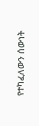የተካፈለውን ሰውነት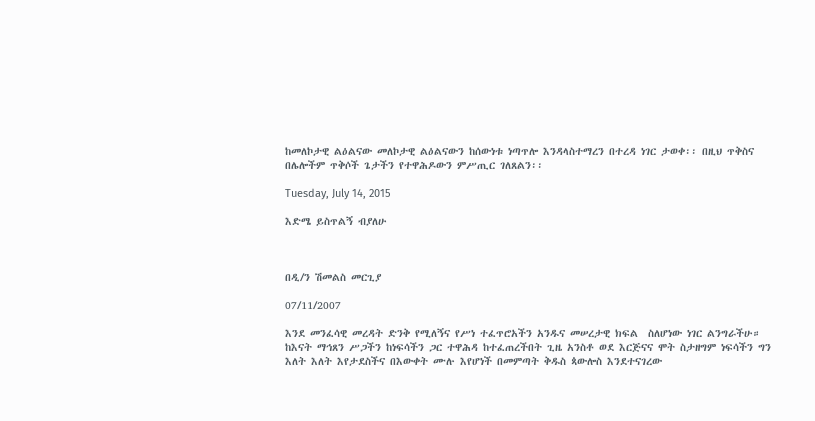ከመለኮታዊ ልዕልናው መለኮታዊ ልዕልናውን ከሰውነቱ ነጣጥሎ እንዳላስተማረን በተረዳ ነገር ታወቀ፡፡ በዚህ ጥቅስና በሌሎችም ጥቅሶች ጌታችን የተዋሕዶውን ምሥጢር ገለጸልን፡፡

Tuesday, July 14, 2015

እድሜ ይስጥልኝ ብያለሁ



በዲ/ን ሽመልስ መርጊያ

07/11/2007

እንደ መንፈሳዊ መረዳት ድንቅ የሚለኝና የሥነ ተፈጥሮአችን አንዱና መሠረታዊ ክፍል  ስለሆነው ነገር ልንግራችሁ። ከእናት ማኅጸን ሥጋችን ከነፍሳችን ጋር ተዋሕዳ ከተፈጠረችበት ጊዜ አንስቶ ወደ እርጅናና ሞት ስታዘግም ነፍሳችን ግን እለት እለት እየታደስችና በእውቀት ሙሉ እየሆነች በመምጣት ቅዱስ ጳውሎስ እንደተናገረው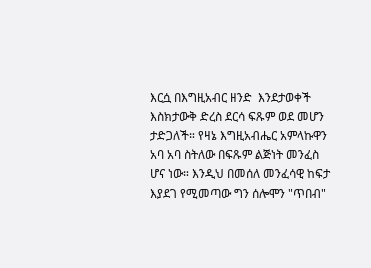እርሷ በእግዚአብር ዘንድ  እንደታወቀች እስክታውቅ ድረስ ደርሳ ፍጹም ወደ መሆን ታድጋለች። የዛኔ እግዚአብሔር አምላኩዋን አባ አባ ስትለው በፍጹም ልጅነት መንፈስ ሆና ነው። እንዲህ በመሰለ መንፈሳዊ ከፍታ እያደገ የሚመጣው ግን ሰሎሞን "ጥበብ"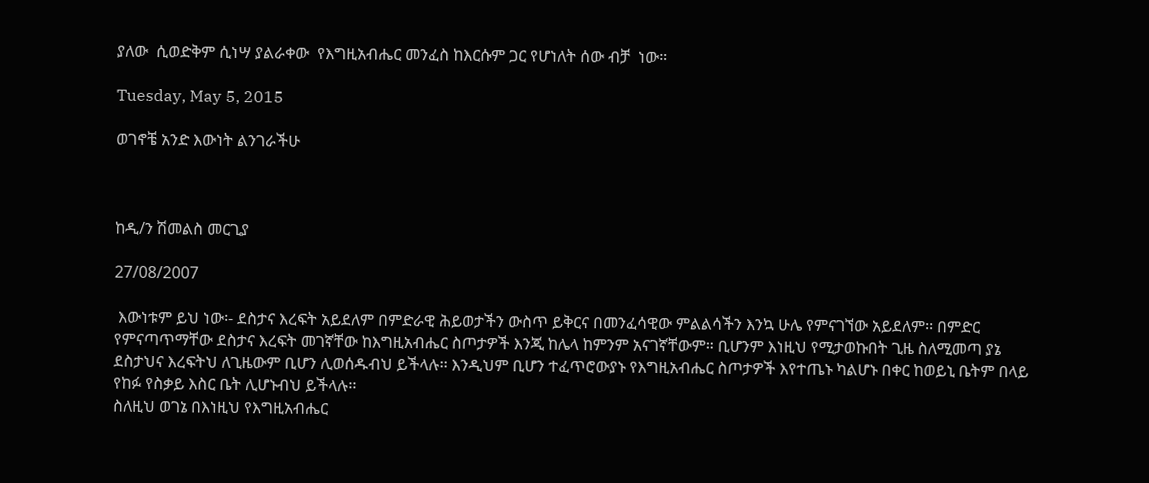ያለው  ሲወድቅም ሲነሣ ያልራቀው  የእግዚአብሔር መንፈስ ከእርሱም ጋር የሆነለት ሰው ብቻ  ነው።

Tuesday, May 5, 2015

ወገኖቼ አንድ እውነት ልንገራችሁ



ከዲ/ን ሽመልስ መርጊያ

27/08/2007

 እውነቱም ይህ ነው፡- ደስታና እረፍት አይደለም በምድራዊ ሕይወታችን ውስጥ ይቅርና በመንፈሳዊው ምልልሳችን እንኳ ሁሌ የምናገኘው አይደለም፡፡ በምድር የምናጣጥማቸው ደስታና እረፍት መገኛቸው ከእግዚአብሔር ስጦታዎች እንጂ ከሌላ ከምንም አናገኛቸውም። ቢሆንም እነዚህ የሚታወኩበት ጊዜ ስለሚመጣ ያኔ ደስታህና እረፍትህ ለጊዜውም ቢሆን ሊወሰዱብህ ይችላሉ፡፡ እንዲህም ቢሆን ተፈጥሮውያኑ የእግዚአብሔር ስጦታዎች እየተጤኑ ካልሆኑ በቀር ከወይኒ ቤትም በላይ የከፉ የስቃይ እስር ቤት ሊሆኑብህ ይችላሉ፡፡
ስለዚህ ወገኔ በእነዚህ የእግዚአብሔር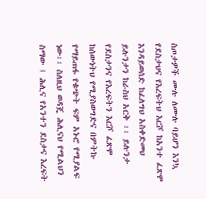ስጦታዎች ሙሉ ለሙሉ ባይሆን እንኳ የደስታህና የእረፍትህ እርሾ ከአንተ ፈጽሞ እንዳይወሰድ ከፈለግህ አስቀድመህ ይሉንታን ከራስህ አርቅ ፡፡ ይሉንታ የደስታንና የእረፍትን እርሾ ፈጽሞ ከሰውነትህ የሚያስወግድና በምትኩ የማይጠፋ የቁጭት ፍም አኑሮ የሚያልፍ ነው፡፡ ስለዚህ ወዳጄ ሕሊናህ የሚልህን ስማው ፤ ሕሊና የአንተን ደስታና እረፍት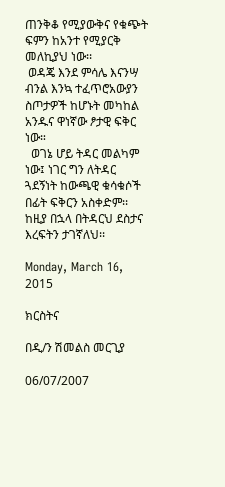ጠንቅቆ የሚያውቅና የቁጭት ፍምን ከአንተ የሚያርቅ መለኪያህ ነው፡፡
 ወዳጄ እንደ ምሳሌ እናንሣ ብንል እንኳ ተፈጥሮአውያን ስጦታዎች ከሆኑት መካከል አንዱና ዋነኛው ፆታዊ ፍቅር ነው።
  ወገኔ ሆይ ትዳር መልካም ነው፤ ነገር ግን ለትዳር ጓደኝነት ከውጫዊ ቁሳቁሶች በፊት ፍቅርን አስቀድም፡፡ ከዚያ በኋላ በትዳርህ ደስታና እረፍትን ታገኛለህ፡፡

Monday, March 16, 2015

ክርስትና

በዲ/ን ሽመልስ መርጊያ

06/07/2007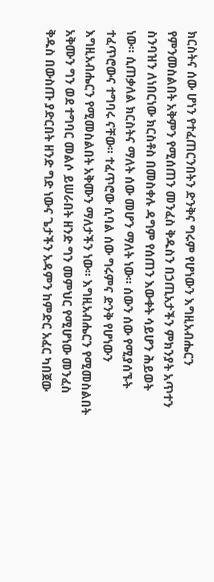ክርስትና ሰው ሆነን የተፈጠርንበትን ድንቅና ግሩም የሆነውን እግዚአብሔርን የምንመስልበት አቅምን የሚሰጠን መንፈስ ቅዱስን በኃጢአታችን ምክንያት አጥተን ስንባዝን ለነበርነው ክርስቶስ በመስቀሉ ዳግም የሰጠን እውቀት ሳይሆን ሕይወት ነው። ሲጠቃለል ክርስትና ማለት ሰው መሆን ማለት ነው። ሰውን ሰው የሚያሰኙት ተፈጥሮውና ተግባሩ ናቸው። ተፈጥሮው ሲባል ሰው ግሩምና ድንቅ የሆነውን እግዚአብሔርን የሚመስልበት አቅሙን ማለታችን ነው። እግዚአብሔርን የሚመስልበት አቅሙን ግን ወደ ተግባር መልሶ ይሠራበት ዘንድ ግን መምህር የሚሆነው መንፈስ ቅዱስ በውስጡ ያድርበት ዘንድ ግድ ነውና ጌታችን አዳምን ከምድር አፈር ካበጀው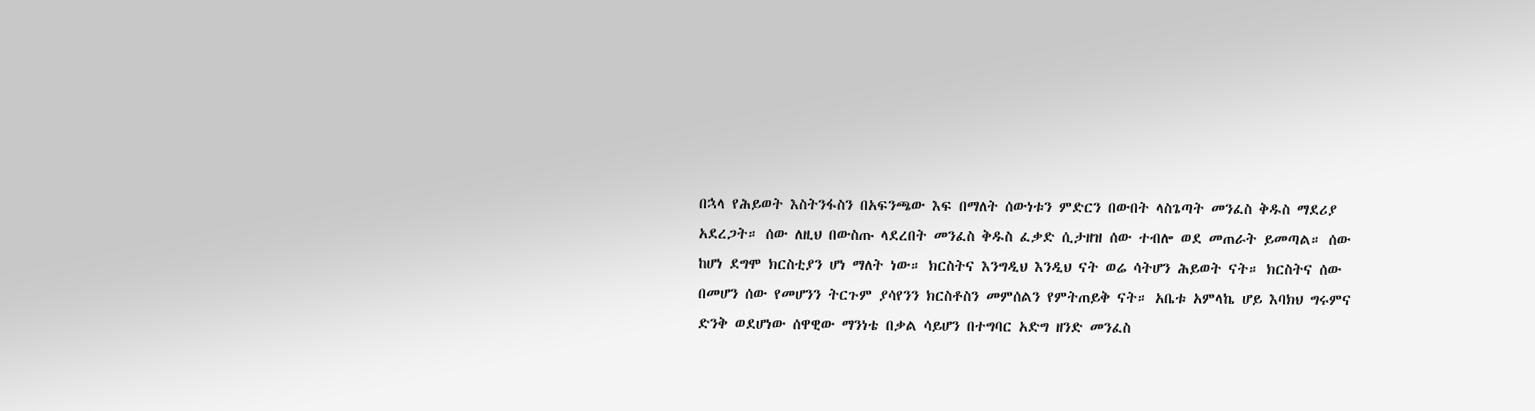በኋላ የሕይወት እስትንፋስን በአፍንጫው እፍ በማለት ሰውነቱን ምድርን በውበት ላስጌጣት መንፈስ ቅዱስ ማደሪያ አደረጋት። ሰው ለዚህ በውስጡ ላደረበት መንፈስ ቅዱስ ፈቃድ ሲታዘዝ ሰው ተብሎ ወደ መጠራት ይመጣል። ሰው ከሆነ ደግሞ ክርስቲያን ሆነ ማለት ነው። ክርስትና እንግዲህ እንዲህ ናት ወሬ ሳትሆን ሕይወት ናት። ክርስትና ሰው በመሆን ሰው የመሆንን ትርጉም ያሳየንን ክርስቶስን መምሰልን የምትጠይቅ ናት። አቤቱ አምላኬ ሆይ እባክህ ግሩምና ድንቅ ወደሆነው ሰዋዊው ማንነቴ በቃል ሳይሆን በተግባር አድግ ዘንድ መንፈስ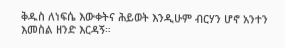ቅዱስ ለነፍሴ እውቀትና ሕይወት እንዲሁም ብርሃን ሆኖ አንተን እመስል ዘንድ እርዳኝ።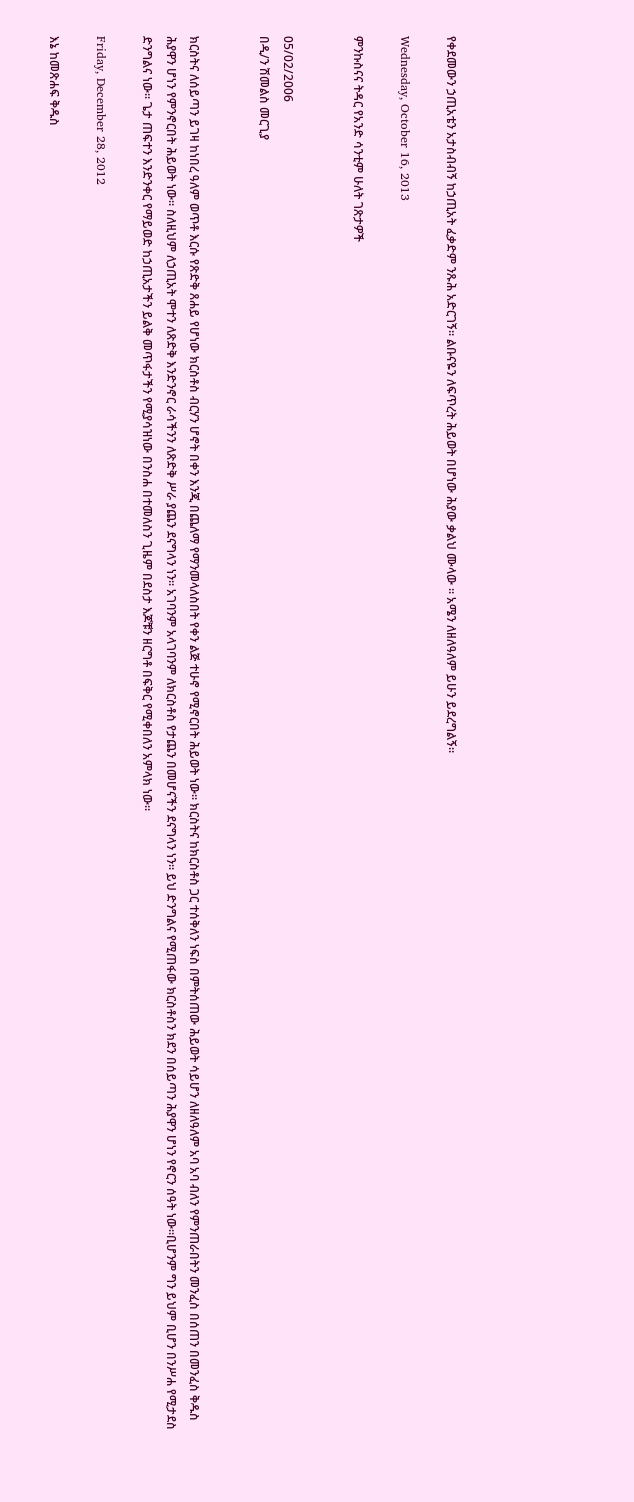የቀደመውን ኃጢአቴን አታስብብኝ ከኃጢአት ፈቃድም ንጹሕ አድርገኝ። ልቡናዬን ለፍጥረት ሕይወት በሆነው ሕያው ቃልህ ሙላው ። አሜን ለዘለዓለም ይሁን ይደረግልኝ።

Wednesday, October 16, 2013

ምንኩስናና ትዳር የአንድ ሳንቲም ሁለት ገጽታዎች


05/02/2006
በዲ/ን ሽመልስ መርጊያ


ክርስትና ለሰይጣን ይገዛ ከነበረ ዓለም ወጥቶ እርሱ የጽድቅ ጸሐይ የሆነው ክርስቶስ ብርሃን ሆኖት በቀን እንጂ በጨለማ የማንመላለስበት የቀን ልጅ ተሁኖ የሚኖርበት ሕይወት ነው፡፡ ክርስትና ከክርስቶስ ጋር ተሰቅለን ነፍስ በምትሰጠው ሕይወት ሳይሆን ለዘለዓለም አባ አባ ብለን የምንጠራበትን መንፈስ በሰጠን በመንፈስ ቅዱስ ሕያዋን ሆነን የምንኖርበት ሕይወት ነው፡፡ ስለዚህም ለኃጢአት ሞተን ለጽድቅ እንድንኖር ራሳችንን ለጽድቅ ሥራ ያጨን ደናግላን ነን፡፡ አገባንም አላገባንም ለክርስቶስ የታጨን በመሆናችን ደናግላን ነን፡፡ ይህ ድንግልና የሚጠፋው ክርስቶስን ክደን በሰይጣን ሕያዋን ሆነን የኖርን ሰዓት ነው፡፡ቢሆንም ግን ይህም ቢሆን በንሥሐ የሚታደስ ድንግልና ነው፡፡ ጌታ ጠፍተን እንድንቀር የማይወድ ከኃጢአታችን ይልቅ መጥፋታችን የሚያሳዝነው በንስሐ በተመለስን ጊዜም በደስታ እጆቹን ዘርግቶ በፍቅር የሚቀበለን አምላክ ነው፡፡

Friday, December 28, 2012

እኔ ከመጽሐፍ ቅዱስ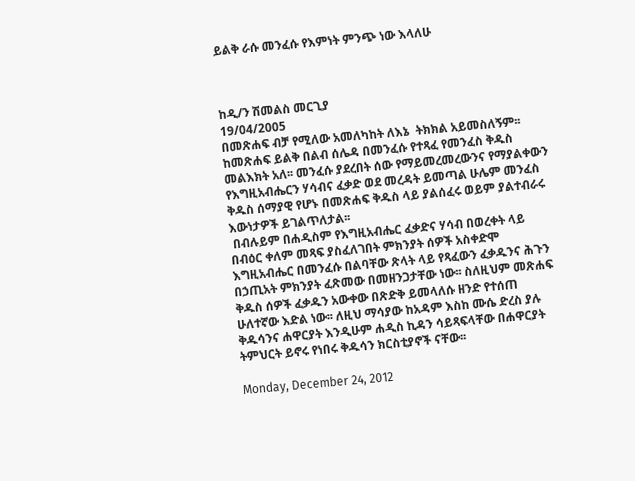ይልቅ ራሱ መንፈሱ የእምነት ምንጭ ነው እላለሁ



ከዲ/ን ሽመልስ መርጊያ
19/04/2005
በመጽሐፍ ብቻ የሚለው አመለካከት ለእኔ  ትክክል አይመስለኝም፡፡ ከመጽሐፍ ይልቅ በልብ ሰሌዳ በመንፈሱ የተጻፈ የመንፈስ ቅዱስ መልእክት አለ፡፡ መንፈሱ ያደረበት ሰው የማይመረመረውንና የማያልቀውን የእግዚአብሔርን ሃሳብና ፈቃድ ወደ መረዳት ይመጣል ሁሌም መንፈስ ቅዱስ ሰማያዊ የሆኑ በመጽሐፍ ቅዱስ ላይ ያልሰፈሩ ወይም ያልተብራሩ እውነታዎች ይገልጥለታል፡፡
 በብሉይም በሐዲስም የእግዚአብሔር ፈቃድና ሃሳብ በወረቀት ላይ በብዕር ቀለም መጻፍ ያስፈለገበት ምክንያት ሰዎች አስቀድሞ እግዚአብሔር በመንፈሱ በልባቸው ጽላት ላይ የጻፈውን ፈቃዱንና ሕጉን በኃጢአት ምክንያት ፈጽመው በመዘንጋታቸው ነው፡፡ ስለዚህም መጽሐፍ ቅዱስ ሰዎች ፈቃዱን አውቀው በጽድቅ ይመላለሱ ዘንድ የተሰጠ ሁለተኛው እድል ነው፡፡ ለዚህ ማሳያው ከአዳም እስከ ሙሴ ድረስ ያሉ ቅዱሳንና ሐዋርያት እንዲሁም ሐዲስ ኪዳን ሳይጻፍላቸው በሐዋርያት ትምህርት ይኖሩ የነበሩ ቅዱሳን ክርስቲያኖች ናቸው፡፡

Monday, December 24, 2012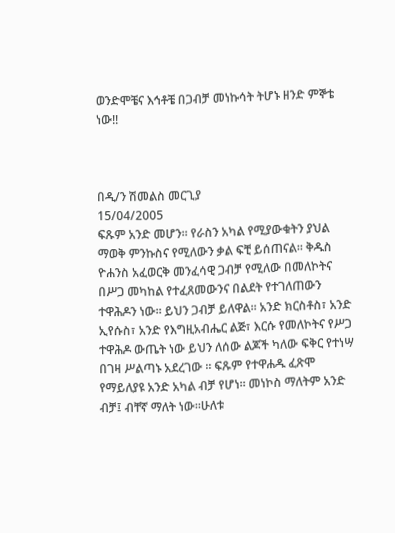ወንድሞቼና እኅቶቼ በጋብቻ መነኩሳት ትሆኑ ዘንድ ምኞቴ ነው!!



በዲ/ን ሽመልስ መርጊያ
15/04/2005
ፍጹም አንድ መሆን፡፡ የራስን አካል የሚያውቁትን ያህል ማወቅ ምንኩስና የሚለውን ቃል ፍቺ ይሰጠናል፡፡ ቅዱስ ዮሐንስ አፈወርቅ መንፈሳዊ ጋብቻ የሚለው በመለኮትና በሥጋ መካከል የተፈጸመውንና በልደት የተገለጠውን ተዋሕዶን ነው፡፡ ይህን ጋብቻ ይለዋል፡፡ አንድ ክርስቶስ፣ አንድ ኢየሱስ፣ አንድ የእግዚአብሔር ልጅ፣ እርሱ የመለኮትና የሥጋ ተዋሕዶ ውጤት ነው ይህን ለሰው ልጆች ካለው ፍቅር የተነሣ በገዛ ሥልጣኑ አደረገው ፡፡ ፍጹም የተዋሐዱ ፈጽሞ የማይለያዩ አንድ አካል ብቻ የሆነ፡፡ መነኮስ ማለትም አንድ ብቻ፤ ብቸኛ ማለት ነው፡፡ሁለቱ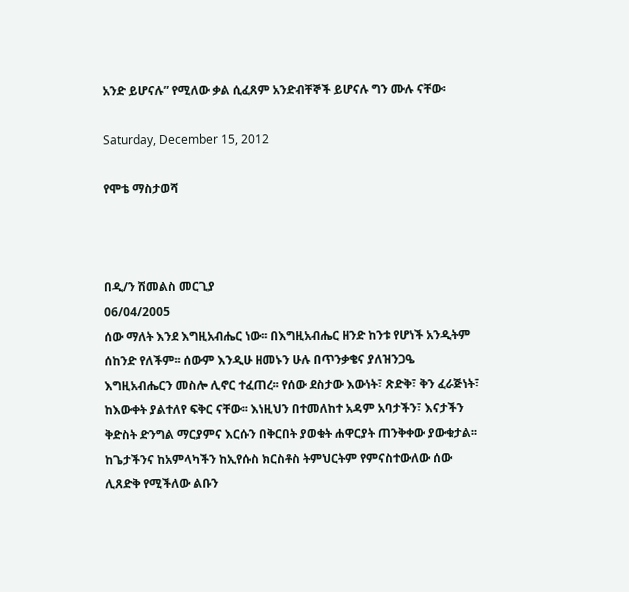አንድ ይሆናሉ” የሚለው ቃል ሲፈጸም አንድብቸኞች ይሆናሉ ግን ሙሉ ናቸው፡

Saturday, December 15, 2012

የሞቴ ማስታወሻ



በዲ/ን ሽመልስ መርጊያ
06/04/2005
ሰው ማለት እንደ እግዚአብሔር ነው፡፡ በእግዚአብሔር ዘንድ ከንቱ የሆነች አንዲትም ሰከንድ የለችም፡፡ ሰውም እንዲሁ ዘመኑን ሁሉ በጥንቃቄና ያለዝንጋዔ እግዚአብሔርን መስሎ ሊኖር ተፈጠረ፡፡ የሰው ደስታው እውነት፣ ጽድቅ፣ ቅን ፈራጅነት፣ ከእውቀት ያልተለየ ፍቅር ናቸው፡፡ እነዚህን በተመለከተ አዳም አባታችን፣ እናታችን ቅድስት ድንግል ማርያምና እርሱን በቅርበት ያወቁት ሐዋርያት ጠንቅቀው ያውቁታል፡፡ ከጌታችንና ከአምላካችን ከኢየሱስ ክርስቶስ ትምህርትም የምናስተውለው ሰው ሊጸድቅ የሚችለው ልቡን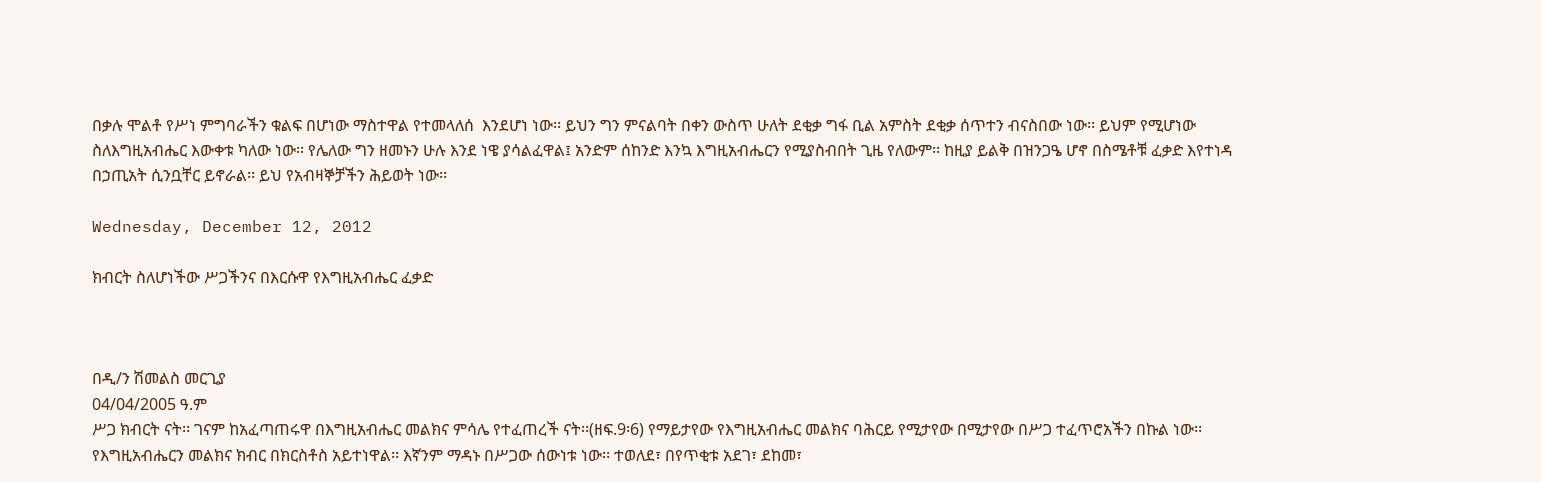በቃሉ ሞልቶ የሥነ ምግባራችን ቁልፍ በሆነው ማስተዋል የተመላለሰ  እንደሆነ ነው፡፡ ይህን ግን ምናልባት በቀን ውስጥ ሁለት ደቂቃ ግፋ ቢል አምስት ደቂቃ ሰጥተን ብናስበው ነው፡፡ ይህም የሚሆነው ስለእግዚአብሔር እውቀቱ ካለው ነው፡፡ የሌለው ግን ዘመኑን ሁሉ እንደ ነዌ ያሳልፈዋል፤ አንድም ሰከንድ እንኳ እግዚአብሔርን የሚያስብበት ጊዜ የለውም፡፡ ከዚያ ይልቅ በዝንጋዔ ሆኖ በስሜቶቹ ፈቃድ እየተነዳ በኃጢአት ሲንቧቸር ይኖራል፡፡ ይህ የአብዛኞቻችን ሕይወት ነው፡፡

Wednesday, December 12, 2012

ክብርት ስለሆነችው ሥጋችንና በእርሱዋ የእግዚአብሔር ፈቃድ



በዲ/ን ሽመልስ መርጊያ
04/04/2005 ዓ.ም
ሥጋ ክብርት ናት፡፡ ገናም ከአፈጣጠሩዋ በእግዚአብሔር መልክና ምሳሌ የተፈጠረች ናት፡፡(ዘፍ.9፡6) የማይታየው የእግዚአብሔር መልክና ባሕርይ የሚታየው በሚታየው በሥጋ ተፈጥሮአችን በኩል ነው፡፡ የእግዚአብሔርን መልክና ክብር በክርስቶስ አይተነዋል፡፡ እኛንም ማዳኑ በሥጋው ሰውነቱ ነው፡፡ ተወለደ፣ በየጥቂቱ አደገ፣ ደከመ፣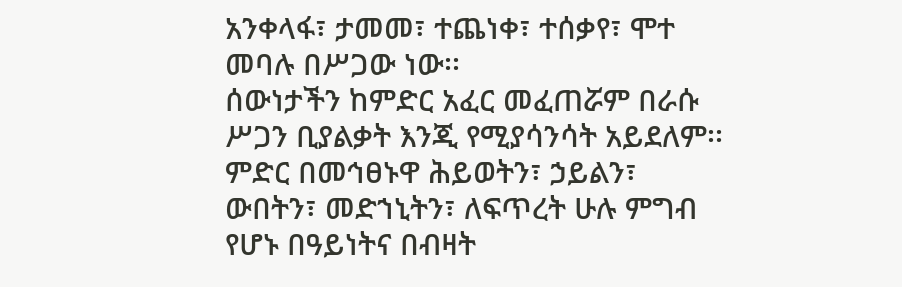አንቀላፋ፣ ታመመ፣ ተጨነቀ፣ ተሰቃየ፣ ሞተ መባሉ በሥጋው ነው፡፡
ሰውነታችን ከምድር አፈር መፈጠሯም በራሱ ሥጋን ቢያልቃት እንጂ የሚያሳንሳት አይደለም፡፡ ምድር በመኅፀኑዋ ሕይወትን፣ ኃይልን፣ ውበትን፣ መድኀኒትን፣ ለፍጥረት ሁሉ ምግብ የሆኑ በዓይነትና በብዛት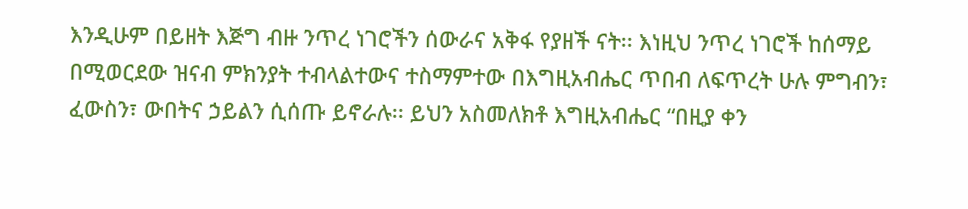እንዲሁም በይዘት እጅግ ብዙ ንጥረ ነገሮችን ሰውራና አቅፋ የያዘች ናት፡፡ እነዚህ ንጥረ ነገሮች ከሰማይ በሚወርደው ዝናብ ምክንያት ተብላልተውና ተስማምተው በእግዚአብሔር ጥበብ ለፍጥረት ሁሉ ምግብን፣ ፈውስን፣ ውበትና ኃይልን ሲሰጡ ይኖራሉ፡፡ ይህን አስመለክቶ እግዚአብሔር “በዚያ ቀን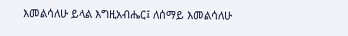እመልሳለሁ ይላል እግዚአብሔር፤ ለሰማይ እመልሳለሁ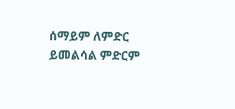ሰማይም ለምድር ይመልሳል ምድርም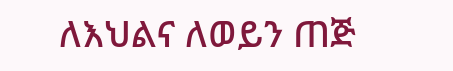ለእህልና ለወይን ጠጅ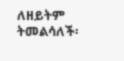ለዘይትም ትመልሳለች፡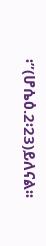፡”(ሆሴዕ.2፡23)ይለናል፡፡